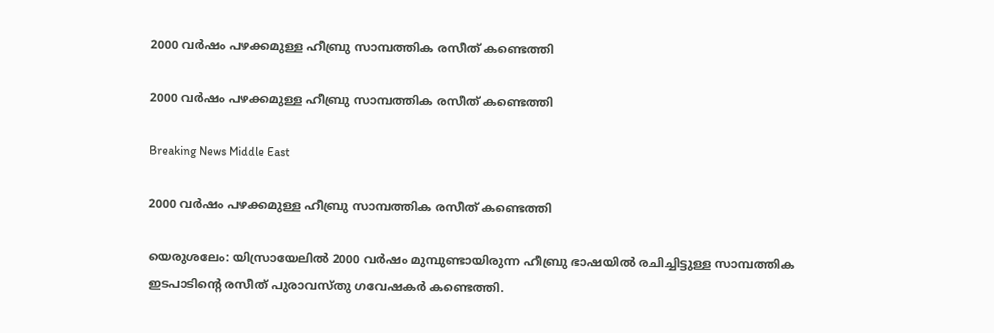2000 വര്‍ഷം പഴക്കമുള്ള ഹീബ്രു സാമ്പത്തിക രസീത് കണ്ടെത്തി

2000 വര്‍ഷം പഴക്കമുള്ള ഹീബ്രു സാമ്പത്തിക രസീത് കണ്ടെത്തി

Breaking News Middle East

2000 വര്‍ഷം പഴക്കമുള്ള ഹീബ്രു സാമ്പത്തിക രസീത് കണ്ടെത്തി

യെരുശലേം: യിസ്രായേലില്‍ 2000 വര്‍ഷം മുമ്പുണ്ടായിരുന്ന ഹീബ്രു ഭാഷയില്‍ രചിച്ചിട്ടുള്ള സാമ്പത്തിക ഇടപാടിന്റെ രസീത് പുരാവസ്തു ഗവേഷകര്‍ കണ്ടെത്തി.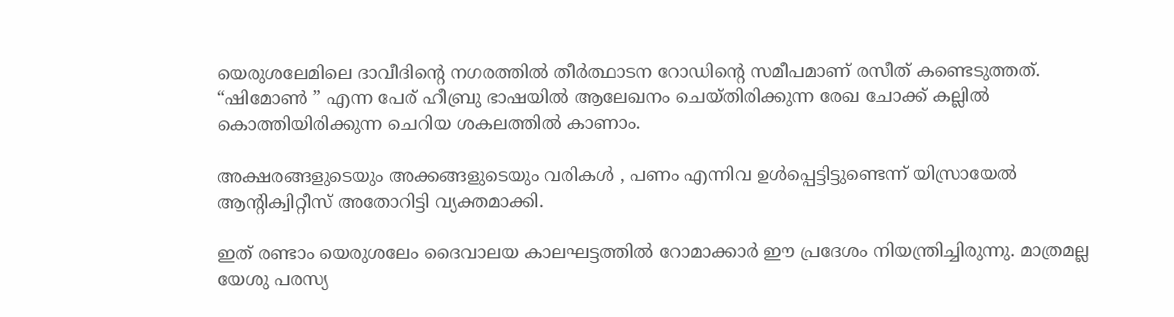യെരുശലേമിലെ ദാവീദിന്റെ നഗരത്തില്‍ തീര്‍ത്ഥാടന റോഡിന്റെ സമീപമാണ് രസീത് കണ്ടെടുത്തത്. “ഷിമോണ്‍ ‍” എന്ന പേര് ഹീബ്രു ഭാഷയില്‍ ആലേഖനം ചെയ്തിരിക്കുന്ന രേഖ ചോക്ക് കല്ലില്‍ കൊത്തിയിരിക്കുന്ന ചെറിയ ശകലത്തില്‍ കാണാം.

അക്ഷരങ്ങളുടെയും അക്കങ്ങളുടെയും വരികള്‍ ‍, പണം എന്നിവ ഉള്‍പ്പെട്ടിട്ടുണ്ടെന്ന് യിസ്രായേല്‍ ആന്റിക്വിറ്റീസ് അതോറിട്ടി വ്യക്തമാക്കി.

ഇത് രണ്ടാം യെരുശലേം ദൈവാലയ കാലഘട്ടത്തില്‍ റോമാക്കാര്‍ ഈ പ്രദേശം നിയന്ത്രിച്ചിരുന്നു. മാത്രമല്ല യേശു പരസ്യ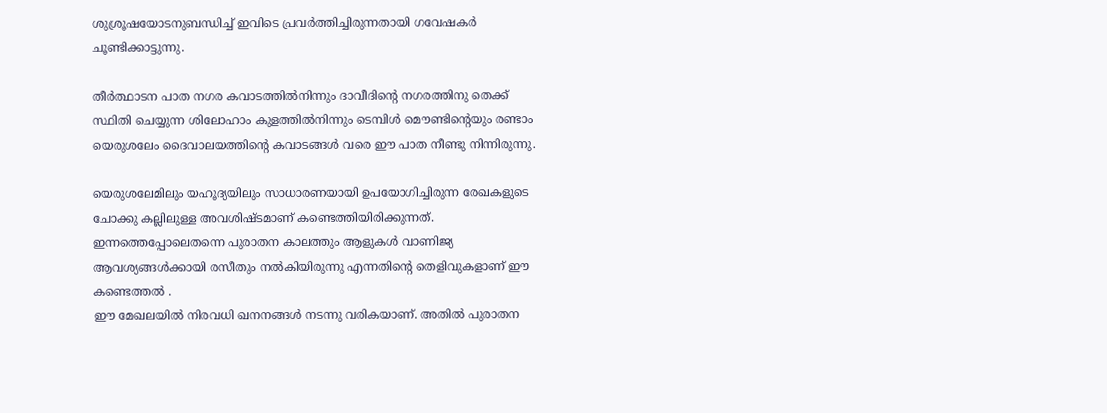ശുശ്രൂഷയോടനുബന്ധിച്ച് ഇവിടെ പ്രവര്‍ത്തിച്ചിരുന്നതായി ഗവേഷകര്‍ ചൂണ്ടിക്കാട്ടുന്നു.

തീര്‍ത്ഥാടന പാത നഗര കവാടത്തില്‍നിന്നും ദാവീദിന്റെ നഗരത്തിനു തെക്ക് സ്ഥിതി ചെയ്യുന്ന ശിലോഹാം കുളത്തില്‍നിന്നും ടെമ്പിള്‍ മൌണ്ടിന്റെയും രണ്ടാം യെരുശലേം ദൈവാലയത്തിന്റെ കവാടങ്ങള്‍ വരെ ഈ പാത നീണ്ടു നിന്നിരുന്നു.

യെരുശലേമിലും യഹൂദ്യയിലും സാധാരണയായി ഉപയോഗിച്ചിരുന്ന രേഖകളുടെ ചോക്കു കല്ലിലുള്ള അവശിഷ്ടമാണ് കണ്ടെത്തിയിരിക്കുന്നത്. ഇന്നത്തെപ്പോലെതന്നെ പുരാതന കാലത്തും ആളുകള്‍ വാണിജ്യ ആവശ്യങ്ങള്‍ക്കായി രസീതും നല്‍കിയിരുന്നു എന്നതിന്റെ തെളിവുകളാണ് ഈ കണ്ടെത്തല്‍ ‍.
ഈ മേഖലയില്‍ നിരവധി ഖനനങ്ങള്‍ നടന്നു വരികയാണ്. അതില്‍ പുരാതന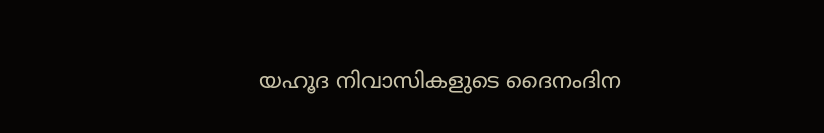യഹൂദ നിവാസികളുടെ ദൈനംദിന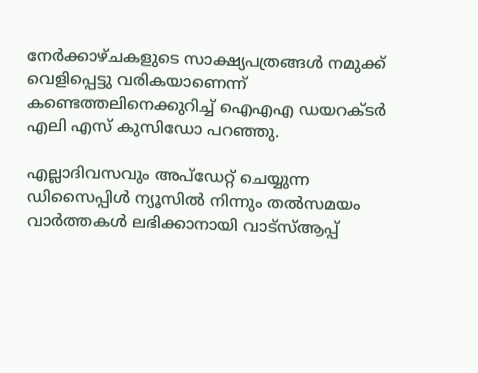നേര്‍ക്കാഴ്ചകളുടെ സാക്ഷ്യപത്രങ്ങള്‍ നമുക്ക് വെളിപ്പെട്ടു വരികയാണെന്ന് കണ്ടെത്തലിനെക്കുറിച്ച് ഐഎഎ ഡയറക്ടര്‍ എലി എസ് കുസിഡോ പറഞ്ഞു.

എല്ലാദിവസവും അപ്ഡേറ്റ് ചെയ്യുന്ന ഡിസൈപ്പിൾ ന്യൂസിൽ നിന്നും തൽസമയം വാർത്തകൾ ലഭിക്കാനായി വാട്സ്ആപ്പ്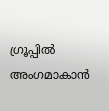ഗ്രൂപ്പിൽ അംഗമാകാൻ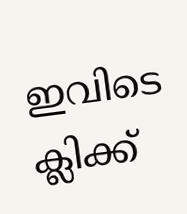ഇവിടെ ക്ലിക്ക്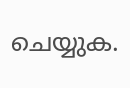ചെയ്യുക.